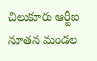చిలుకూరు ఆర్టీఐ నూతన మండల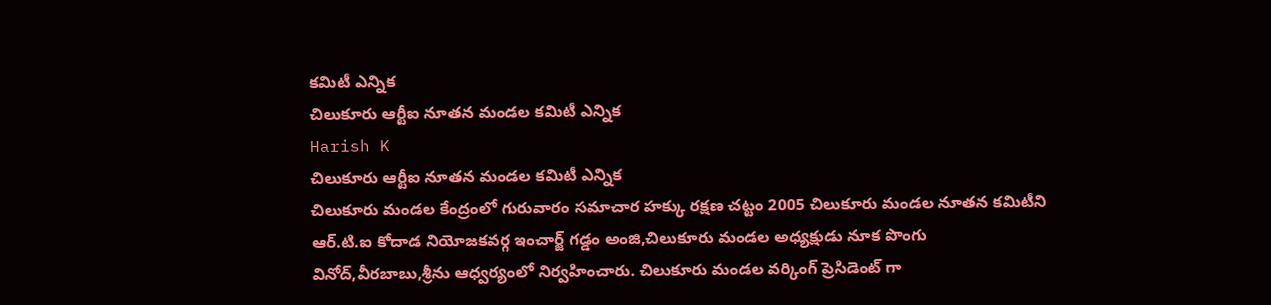కమిటీ ఎన్నిక
చిలుకూరు ఆర్టీఐ నూతన మండల కమిటీ ఎన్నిక
Harish K
చిలుకూరు ఆర్టీఐ నూతన మండల కమిటీ ఎన్నిక
చిలుకూరు మండల కేంద్రంలో గురువారం సమాచార హక్కు రక్షణ చట్టం 2005 చిలుకూరు మండల నూతన కమిటీని ఆర్.టి.ఐ కోదాడ నియోజకవర్గ ఇంచార్జ్ గడ్డం అంజి,చిలుకూరు మండల అధ్యక్షుడు నూక పొంగు వినోద్,వీరబాబు,శ్రీను ఆధ్వర్యంలో నిర్వహించారు. చిలుకూరు మండల వర్కింగ్ ప్రెసిడెంట్ గా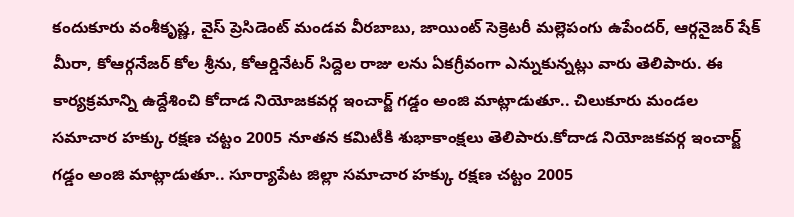కందుకూరు వంశీకృష్ణ, వైస్ ప్రెసిడెంట్ మండవ వీరబాబు, జాయింట్ సెక్రెటరీ మల్లెపంగు ఉపేందర్, ఆర్గనైజర్ షేక్ మీరా, కోఆర్గనేజర్ కోల శ్రీను, కోఆర్డినేటర్ సిద్దెల రాజు లను ఏకగ్రీవంగా ఎన్నుకున్నట్లు వారు తెలిపారు. ఈ కార్యక్రమాన్ని ఉద్దేశించి కోదాడ నియోజకవర్గ ఇంచార్జ్ గడ్డం అంజి మాట్లాడుతూ.. చిలుకూరు మండల సమాచార హక్కు రక్షణ చట్టం 2005 నూతన కమిటీకి శుభాకాంక్షలు తెలిపారు.కోదాడ నియోజకవర్గ ఇంచార్జ్ గడ్డం అంజి మాట్లాడుతూ.. సూర్యాపేట జిల్లా సమాచార హక్కు రక్షణ చట్టం 2005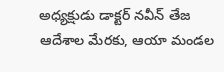అధ్యక్షుడు డాక్టర్ నవీన్ తేజ ఆదేశాల మేరకు, ఆయా మండల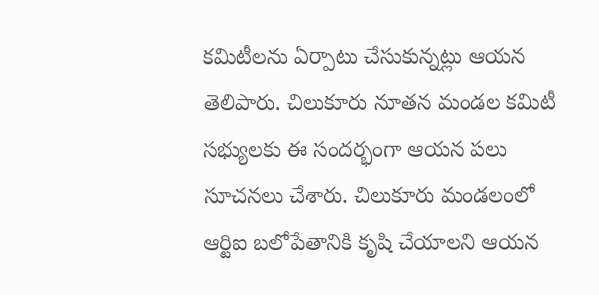కమిటీలను ఏర్పాటు చేసుకున్నట్లు ఆయన తెలిపారు. చిలుకూరు నూతన మండల కమిటీ సభ్యులకు ఈ సందర్భంగా ఆయన పలు సూచనలు చేశారు. చిలుకూరు మండలంలో ఆర్టిఐ బలోపేతానికి కృషి చేయాలని ఆయన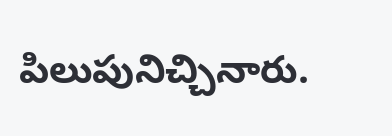పిలుపునిచ్చినారు.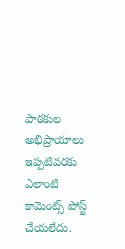పాఠకుల అభిప్రాయాలు
ఇప్పటివరకు ఎలాంటి కామెంట్స్ పోస్ట్ చేయలేదు.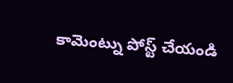కామెంట్ను పోస్ట్ చేయండి